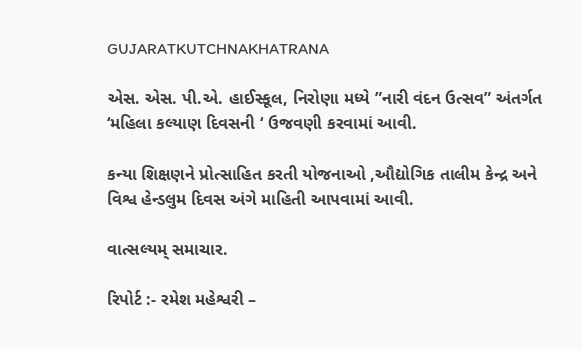GUJARATKUTCHNAKHATRANA

એસ. એસ. પી.એ. હાઈસ્કૂલ, નિરોણા મધ્યે ”નારી વંદન ઉત્સવ” અંતર્ગત ‘મહિલા કલ્યાણ દિવસની ‘ ઉજવણી કરવામાં આવી.

કન્યા શિક્ષણને પ્રોત્સાહિત કરતી યોજનાઓ ,ઔદ્યોગિક તાલીમ કેન્દ્ર અને વિશ્વ હેન્ડલુમ દિવસ અંગે માહિતી આપવામાં આવી.

વાત્સલ્યમ્ સમાચાર.

રિપોર્ટ :- રમેશ મહેશ્વરી –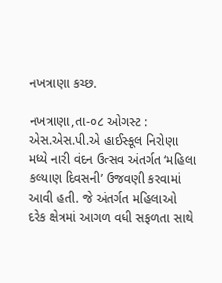નખત્રાણા કચ્છ.

નખત્રાણા,તા-૦૮ ઓગસ્ટ : એસ.એસ.પી.એ હાઈસ્કૂલ નિરોણા મધ્યે નારી વંદન ઉત્સવ અંતર્ગત ‘મહિલા કલ્યાણ દિવસની’ ઉજવણી કરવામાં આવી હતી. જે અંતર્ગત મહિલાઓ દરેક ક્ષેત્રમાં આગળ વધી સફળતા સાથે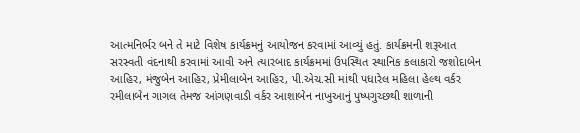આત્મનિર્ભર બને તે માટે વિશેષ કાર્યક્રમનું આયોજન કરવામાં આવ્યું હતું. કાર્યક્રમની શરૂઆત સરસ્વતી વંદનાથી કરવામાં આવી અને ત્યારબાદ કાર્યક્રમમાં ઉપસ્થિત સ્થાનિક કલાકારો જશોદાબેન આહિર, મંજુબેન આહિર, પ્રેમીલાબેન આહિર, પી.એચ.સી માંથી પધારેલ મહિલા હેલ્થ વર્કર રમીલાબેન ગાગલ તેમજ આંગણવાડી વર્કર આશાબેન નાખુઆનું પુષ્પગુચ્છથી શાળાની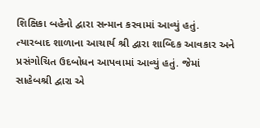શિક્ષિકા બહેનો દ્વારા સન્માન કરવામાં આવ્યું હતું. ત્યારબાદ શાળાના આચાર્ય શ્રી દ્વારા શાબ્દિક આવકાર અને પ્રસંગોચિત ઉદબોધન આપવામાં આવ્યું હતું. જેમાં સાહેબશ્રી દ્વારા એ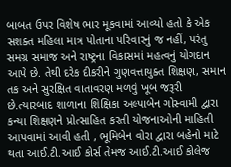બાબત ઉપર વિશેષ ભાર મૂકવામાં આવ્યો હતો કે એક સશક્ત મહિલા માત્ર પોતાના પરિવારનું જ નહીં, પરંતુ સમગ્ર સમાજ અને રાષ્ટ્રના વિકાસમાં મહત્વનું યોગદાન આપે છે. તેથી દરેક દીકરીને ગુણવત્તાયુક્ત શિક્ષણ, સમાન તક અને સુરક્ષિત વાતાવરણ મળવું ખૂબ જરૂરી છે.ત્યારબાદ શાળાના શિક્ષિકા અલ્પાબેન ગોસ્વામી દ્વારા કન્યા શિક્ષણને પ્રોત્સાહિત કરતી યોજનાઓની માહિતી આપવામાં આવી હતી , ભૂમિબેન વોરા દ્વારા બહેનો માટે થતા આઈ.ટી.આઈ કોર્સ તેમજ આઈ.ટી.આઈ કોલેજ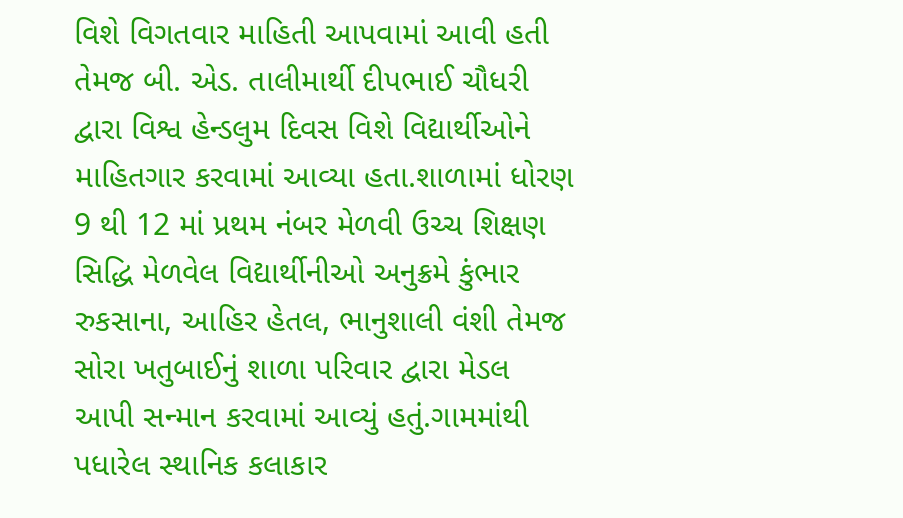વિશે વિગતવાર માહિતી આપવામાં આવી હતી તેમજ બી. એડ. તાલીમાર્થી દીપભાઈ ચૌધરી દ્વારા વિશ્વ હેન્ડલુમ દિવસ વિશે વિદ્યાર્થીઓને માહિતગાર કરવામાં આવ્યા હતા.શાળામાં ધોરણ 9 થી 12 માં પ્રથમ નંબર મેળવી ઉચ્ચ શિક્ષણ સિદ્ધિ મેળવેલ વિદ્યાર્થીનીઓ અનુક્રમે કુંભાર રુકસાના, આહિર હેતલ, ભાનુશાલી વંશી તેમજ સોરા ખતુબાઈનું શાળા પરિવાર દ્વારા મેડલ આપી સન્માન કરવામાં આવ્યું હતું.ગામમાંથી પધારેલ સ્થાનિક કલાકાર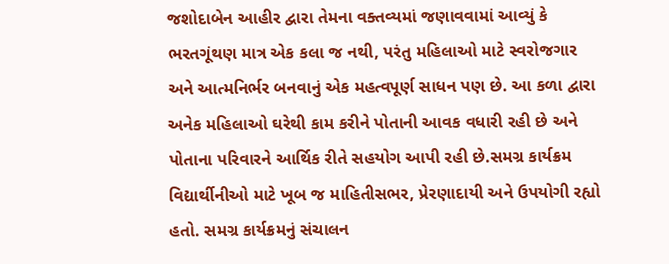જશોદાબેન આહીર દ્વારા તેમના વક્તવ્યમાં જણાવવામાં આવ્યું કે ભરતગૂંથણ માત્ર એક કલા જ નથી, પરંતુ મહિલાઓ માટે સ્વરોજગાર અને આત્મનિર્ભર બનવાનું એક મહત્વપૂર્ણ સાધન પણ છે. આ કળા દ્વારા અનેક મહિલાઓ ઘરેથી કામ કરીને પોતાની આવક વધારી રહી છે અને પોતાના પરિવારને આર્થિક રીતે સહયોગ આપી રહી છે.સમગ્ર કાર્યક્રમ વિદ્યાર્થીનીઓ માટે ખૂબ જ માહિતીસભર, પ્રેરણાદાયી અને ઉપયોગી રહ્યો હતો. સમગ્ર કાર્યક્રમનું સંચાલન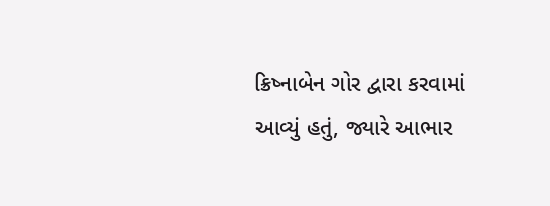ક્રિષ્નાબેન ગોર દ્વારા કરવામાં આવ્યું હતું, જ્યારે આભાર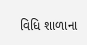વિધિ શાળાના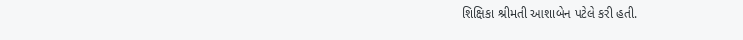શિક્ષિકા શ્રીમતી આશાબેન પટેલે કરી હતી.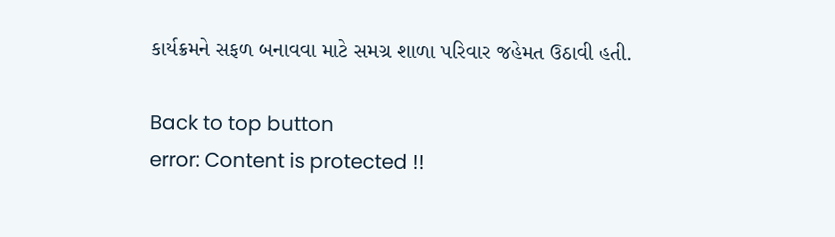કાર્યક્રમને સફળ બનાવવા માટે સમગ્ર શાળા પરિવાર જહેમત ઉઠાવી હતી.

Back to top button
error: Content is protected !!